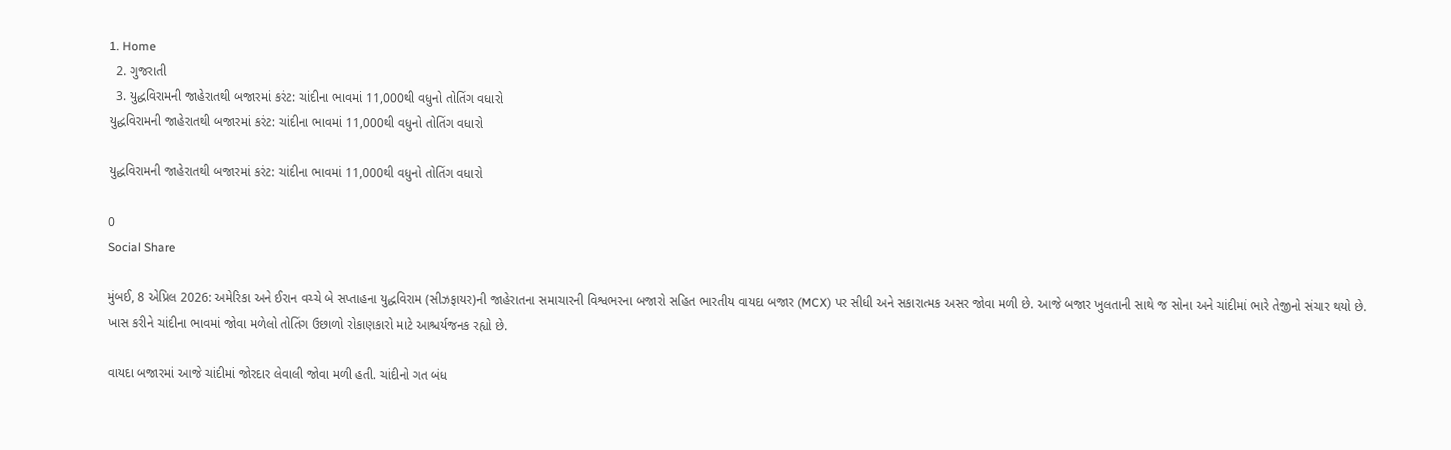1. Home
  2. ગુજરાતી
  3. યુદ્ધવિરામની જાહેરાતથી બજારમાં કરંટ: ચાંદીના ભાવમાં 11,000થી વધુનો તોતિંગ વધારો
યુદ્ધવિરામની જાહેરાતથી બજારમાં કરંટ: ચાંદીના ભાવમાં 11,000થી વધુનો તોતિંગ વધારો

યુદ્ધવિરામની જાહેરાતથી બજારમાં કરંટ: ચાંદીના ભાવમાં 11,000થી વધુનો તોતિંગ વધારો

0
Social Share

મુંબઈ, 8 એપ્રિલ 2026: અમેરિકા અને ઈરાન વચ્ચે બે સપ્તાહના યુદ્ધવિરામ (સીઝફાયર)ની જાહેરાતના સમાચારની વિશ્વભરના બજારો સહિત ભારતીય વાયદા બજાર (MCX) પર સીધી અને સકારાત્મક અસર જોવા મળી છે. આજે બજાર ખુલતાની સાથે જ સોના અને ચાંદીમાં ભારે તેજીનો સંચાર થયો છે. ખાસ કરીને ચાંદીના ભાવમાં જોવા મળેલો તોતિંગ ઉછાળો રોકાણકારો માટે આશ્ચર્યજનક રહ્યો છે.

વાયદા બજારમાં આજે ચાંદીમાં જોરદાર લેવાલી જોવા મળી હતી. ચાંદીનો ગત બંધ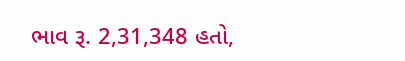ભાવ રૂ. 2,31,348 હતો,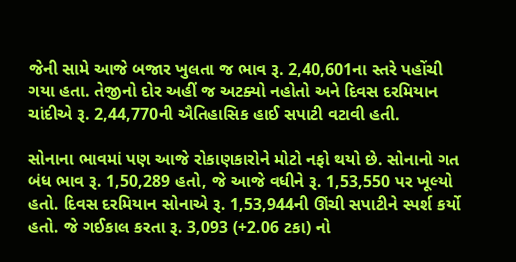જેની સામે આજે બજાર ખુલતા જ ભાવ રૂ. 2,40,601ના સ્તરે પહોંચી ગયા હતા. તેજીનો દોર અહીં જ અટક્યો નહોતો અને દિવસ દરમિયાન ચાંદીએ રૂ. 2,44,770ની ઐતિહાસિક હાઈ સપાટી વટાવી હતી.

સોનાના ભાવમાં પણ આજે રોકાણકારોને મોટો નફો થયો છે. સોનાનો ગત બંધ ભાવ રૂ. 1,50,289 હતો, જે આજે વધીને રૂ. 1,53,550 પર ખૂલ્યો હતો. દિવસ દરમિયાન સોનાએ રૂ. 1,53,944ની ઊંચી સપાટીને સ્પર્શ કર્યો હતો. જે ગઈકાલ કરતા રૂ. 3,093 (+2.06 ટકા) નો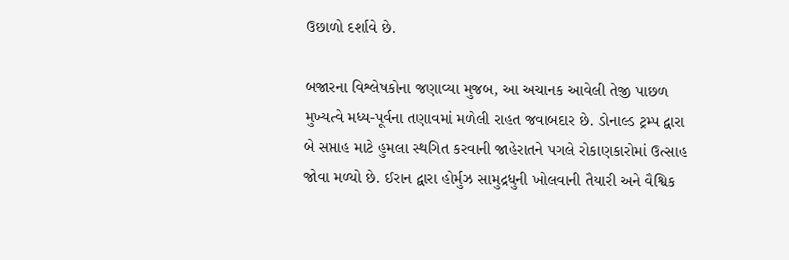ઉછાળો દર્શાવે છે.

બજારના વિશ્લેષકોના જણાવ્યા મુજબ, આ અચાનક આવેલી તેજી પાછળ મુખ્યત્વે મધ્ય-પૂર્વના તણાવમાં મળેલી રાહત જવાબદાર છે. ડોનાલ્ડ ટ્રમ્પ દ્વારા બે સપ્તાહ માટે હુમલા સ્થગિત કરવાની જાહેરાતને પગલે રોકાણકારોમાં ઉત્સાહ જોવા મળ્યો છે. ઈરાન દ્વારા હોર્મુઝ સામુદ્રધુની ખોલવાની તૈયારી અને વૈશ્વિક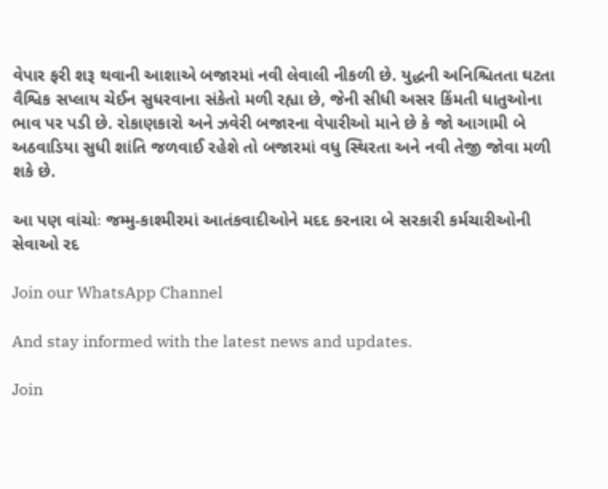વેપાર ફરી શરૂ થવાની આશાએ બજારમાં નવી લેવાલી નીકળી છે. યુદ્ધની અનિશ્ચિતતા ઘટતા વૈશ્વિક સપ્લાય ચેઈન સુધરવાના સંકેતો મળી રહ્યા છે, જેની સીધી અસર કિંમતી ધાતુઓના ભાવ પર પડી છે. રોકાણકારો અને ઝવેરી બજારના વેપારીઓ માને છે કે જો આગામી બે અઠવાડિયા સુધી શાંતિ જળવાઈ રહેશે તો બજારમાં વધુ સ્થિરતા અને નવી તેજી જોવા મળી શકે છે.

આ પણ વાંચોઃ જમ્મુ-કાશ્મીરમાં આતંકવાદીઓને મદદ કરનારા બે સરકારી કર્મચારીઓની સેવાઓ રદ

Join our WhatsApp Channel

And stay informed with the latest news and updates.

Join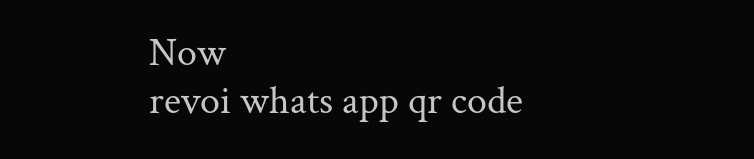Now
revoi whats app qr code